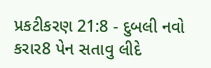પ્રકટીકરણ 21:8 - દુબલી નવો કરાર8 પેન સતાવુ લીદે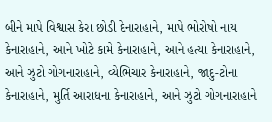બીને માપે વિશ્વાસ કેરા છોડી દેનારાહાને, માપે ભોરોષો નાય કેનારાહાને, આને ખોટે કામે કેનારાહાને, આને હત્યા કેનારાહાને, આને ઝુટો ગોગનારાહાને, વ્યેભિચાર કેનારાહાને, જાદુ-ટોના કેનારાહાને, મુર્તિ આરાધના કેનારાહાને, આને ઝુટો ગોગનારાહાને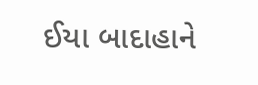ઈયા બાદાહાને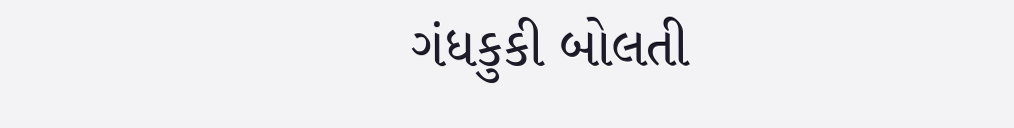ગંધકુકી બોલતી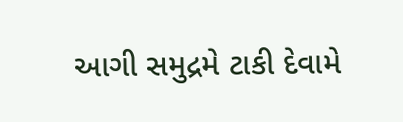આગી સમુદ્રમે ટાકી દેવામે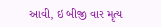આવી, ઇ બીજી વાર મૃત્ય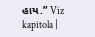હાય.” Viz kapitola |